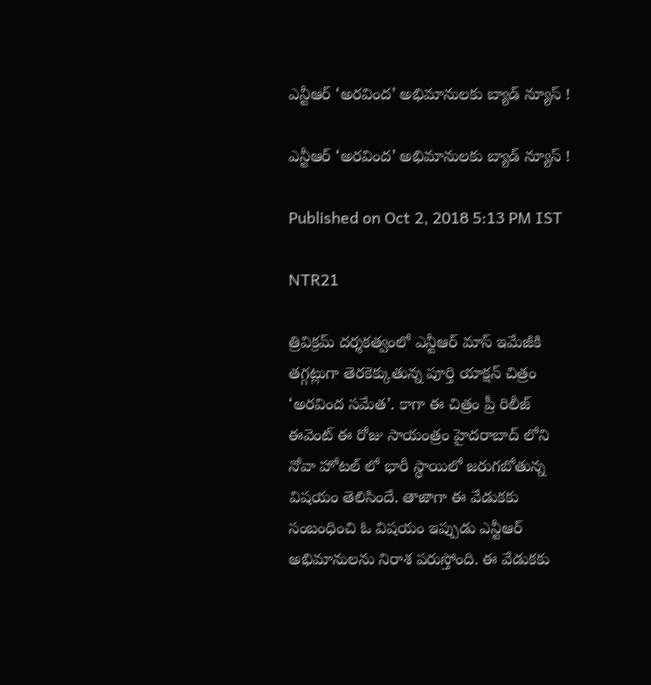ఎన్టీఆర్ ‘అరవింద’ అభిమానులకు బ్యాడ్ న్యూస్ !

ఎన్టీఆర్ ‘అరవింద’ అభిమానులకు బ్యాడ్ న్యూస్ !

Published on Oct 2, 2018 5:13 PM IST

NTR21

త్రివిక్రమ్ దర్శకత్వంలో ఎన్టీఆర్ మాస్ ఇమేజీకి తగ్గట్లుగా తెరకెక్కుతున్న పూర్తి యాక్షన్ చిత్రం ‘అరవింద సమేత’. కాగా ఈ చిత్రం ప్రీ రిలీజ్ ఈవెంట్ ఈ రోజు సాయంత్రం హైదరాబాద్ లోని నోవా హోటల్ లో భారీ స్థాయిలో జరుగబోతున్న విషయం తెలిసిందే. తాజాగా ఈ వేడుకకు సంబంధించి ఓ విషయం ఇప్పుడు ఎన్టీఆర్ అభిమానులను నిరాశ పరుస్తోంది. ఈ వేడుకకు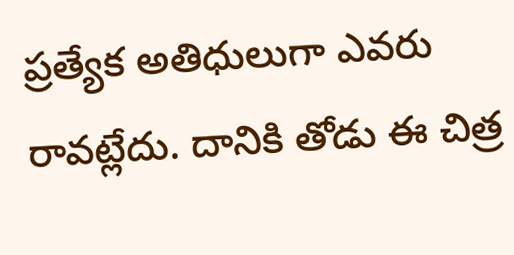ప్రత్యేక అతిధులుగా ఎవరు రావట్లేదు. దానికి తోడు ఈ చిత్ర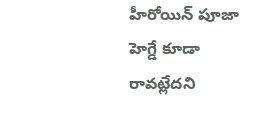హీరోయిన్ పూజా హెగ్డే కూడా రావట్లేదని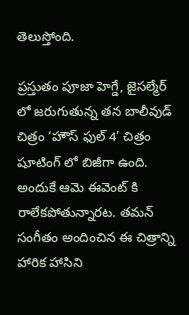తెలుస్తోంది.

ప్రస్తుతం పూజా హెగ్డే, జైసల్మేర్ లో జరుగుతున్న తన బాలీవుడ్ చిత్రం ‘హౌస్ ఫుల్ 4’ చిత్రం షూటింగ్ లో బిజీగా ఉంది. అందుకే ఆమె ఈవెంట్ కి రాలేకపోతున్నారట. తమన్ సంగీతం అందించిన ఈ చిత్రాన్ని హారిక హాసిని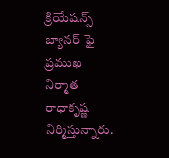క్రియేషన్స్ బ్యానర్ ఫై ప్రముఖ నిర్మాత రాధాకృష్ణ నిర్మిస్తున్నారు.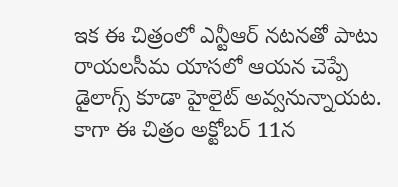ఇక ఈ చిత్రంలో ఎన్టీఆర్ నటనతో పాటు రాయలసీమ యాసలో ఆయన చెప్పే డైలాగ్స్ కూడా హైలైట్ అవ్వనున్నాయట. కాగా ఈ చిత్రం అక్టోబర్ 11న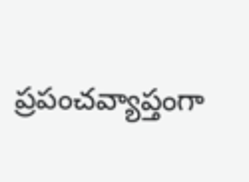ప్రపంచవ్యాప్తంగా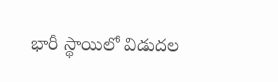భారీ స్థాయిలో విడుదల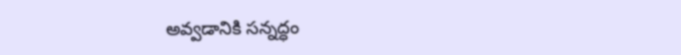అవ్వడానికి సన్నద్ధం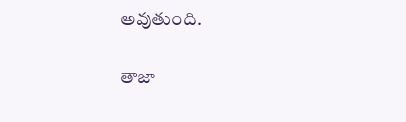అవుతుంది.

తాజా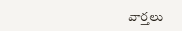వార్తలు